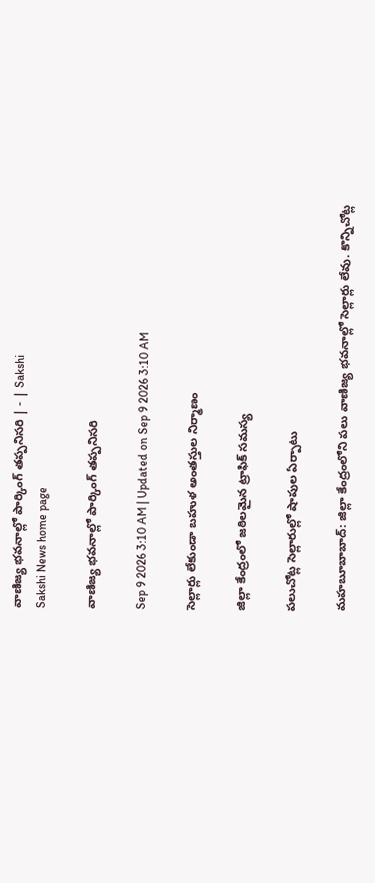వాణిజ్య భవనాల్లో పార్కింగ్‌ తప్పనిసరి | - | Sakshi
Sakshi News home page

వాణిజ్య భవనాల్లో పార్కింగ్‌ తప్పనిసరి

Sep 9 2026 3:10 AM | Updated on Sep 9 2026 3:10 AM

సెల్లార్లు లేకుండా బహుళ అంతస్తుల నిర్మాణం

జిల్లా కేంద్రంలో జఠిలమైన ట్రాఫిక్‌ సమస్య

పలుచోట్ల సెల్లారుల్లో షాపుల ఏర్పాటు

మహబూబాబాద్‌: జిల్లా కేంద్రంలోని పలు వాణిజ్య భవనాల్లో సెల్లార్లు లేవు. కొన్నిచోట్ల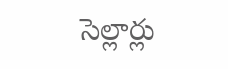సెల్లార్లు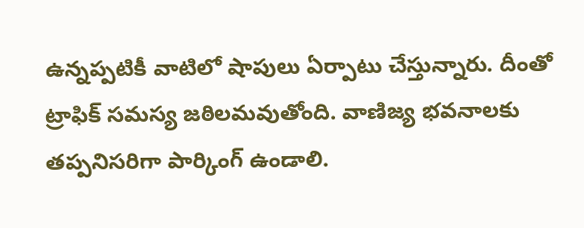ఉన్నప్పటికీ వాటిలో షాపులు ఏర్పాటు చేస్తున్నారు. దీంతో ట్రాఫిక్‌ సమస్య జఠిలమవుతోంది. వాణిజ్య భవనాలకు తప్పనిసరిగా పార్కింగ్‌ ఉండాలి.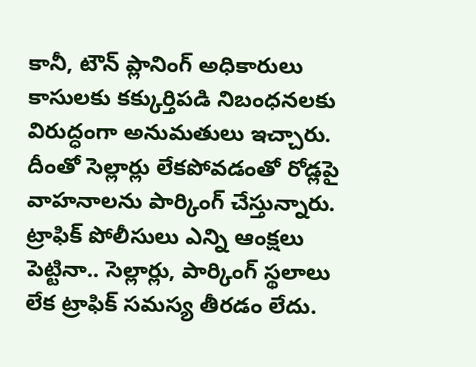కానీ, టౌన్‌ ప్లానింగ్‌ అధికారులు కాసులకు కక్కుర్తిపడి నిబంధనలకు విరుద్ధంగా అనుమతులు ఇచ్చారు. దీంతో సెల్లార్లు లేకపోవడంతో రోడ్లపై వాహనాలను పార్కింగ్‌ చేస్తున్నారు. ట్రాఫిక్‌ పోలీసులు ఎన్ని ఆంక్షలు పెట్టినా.. సెల్లార్లు, పార్కింగ్‌ స్థలాలు లేక ట్రాఫిక్‌ సమస్య తీరడం లేదు.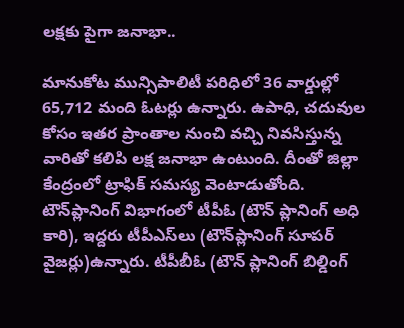లక్షకు పైగా జనాభా..

మానుకోట మున్సిపాలిటీ పరిధిలో 36 వార్డుల్లో 65,712 మంది ఓటర్లు ఉన్నారు. ఉపాధి, చదువుల కోసం ఇతర ప్రాంతాల నుంచి వచ్చి నివసిస్తున్న వారితో కలిపి లక్ష జనాభా ఉంటుంది. దీంతో జిల్లా కేంద్రంలో ట్రాఫిక్‌ సమస్య వెంటాడుతోంది. టౌన్‌ప్లానింగ్‌ విభాగంలో టీపీఓ (టౌన్‌ ప్లానింగ్‌ అధి కారి), ఇద్దరు టీపీఎస్‌లు (టౌన్‌ప్లానింగ్‌ సూపర్‌ వైజర్లు)ఉన్నారు. టీపీబీఓ (టౌన్‌ ప్లానింగ్‌ బిల్డింగ్‌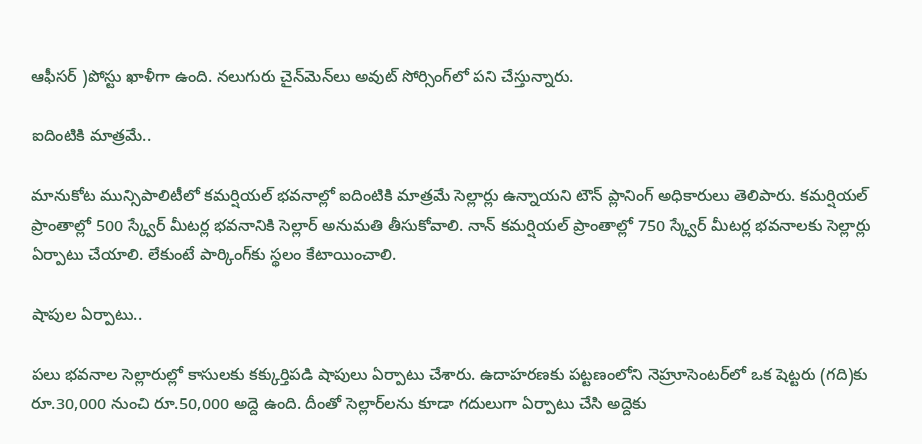ఆఫీసర్‌ )పోస్టు ఖాళీగా ఉంది. నలుగురు చైన్‌మెన్‌లు అవుట్‌ సోర్సింగ్‌లో పని చేస్తున్నారు.

ఐదింటికి మాత్రమే..

మానుకోట మున్సిపాలిటీలో కమర్షియల్‌ భవనాల్లో ఐదింటికి మాత్రమే సెల్లార్లు ఉన్నాయని టౌన్‌ ప్లానింగ్‌ అధికారులు తెలిపారు. కమర్షియల్‌ ప్రాంతాల్లో 500 స్క్వేర్‌ మీటర్ల భవనానికి సెల్లార్‌ అనుమతి తీసుకోవాలి. నాన్‌ కమర్షియల్‌ ప్రాంతాల్లో 750 స్క్వేర్‌ మీటర్ల భవనాలకు సెల్లార్లు ఏర్పాటు చేయాలి. లేకుంటే పార్కింగ్‌కు స్థలం కేటాయించాలి.

షాపుల ఏర్పాటు..

పలు భవనాల సెల్లారుల్లో కాసులకు కక్కుర్తిపడి షాపులు ఏర్పాటు చేశారు. ఉదాహరణకు పట్టణంలోని నెహ్రూసెంటర్‌లో ఒక షెట్టరు (గది)కు రూ.30,000 నుంచి రూ.50,000 అద్దె ఉంది. దీంతో సెల్లార్‌లను కూడా గదులుగా ఏర్పాటు చేసి అద్దెకు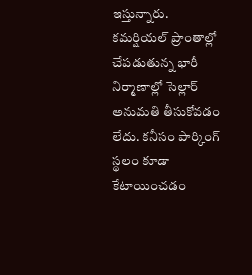ఇస్తున్నారు. కమర్షియల్‌ ప్రాంతాల్లో చేపడుతున్న భారీ నిర్మాణాల్లో సెల్లార్‌ అనుమతి తీసుకోవడం లేదు. కనీసం పార్కింగ్‌ స్థలం కూడా కేటాయించడం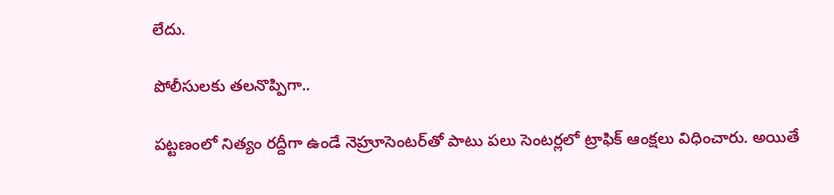లేదు.

పోలీసులకు తలనొప్పిగా..

పట్టణంలో నిత్యం రద్దీగా ఉండే నెహ్రూసెంటర్‌తో పాటు పలు సెంటర్లలో ట్రాఫిక్‌ ఆంక్షలు విధించారు. అయితే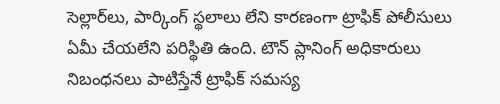సెల్లార్‌లు, పార్కింగ్‌ స్థలాలు లేని కారణంగా ట్రాఫిక్‌ పోలీసులు ఏమీ చేయలేని పరిస్థితి ఉంది. టౌన్‌ ప్లానింగ్‌ అధికారులు నిబంధనలు పాటిస్తేనే ట్రాఫిక్‌ సమస్య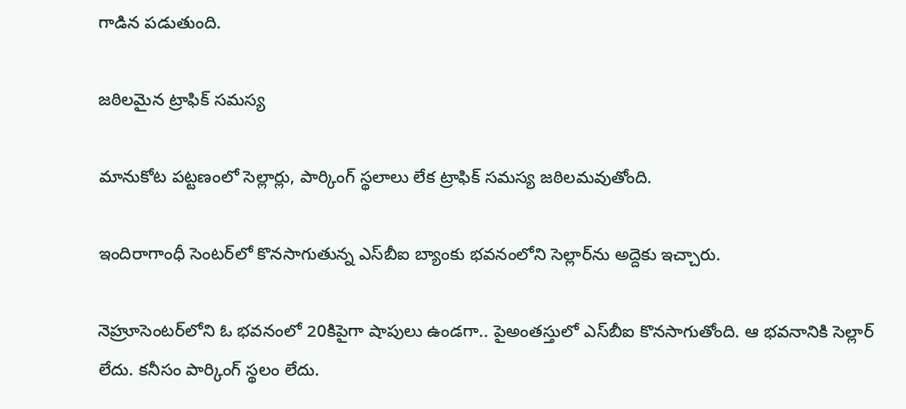గాడిన పడుతుంది.

జఠిలమైన ట్రాఫిక్‌ సమస్య

మానుకోట పట్టణంలో సెల్లార్లు, పార్కింగ్‌ స్థలాలు లేక ట్రాఫిక్‌ సమస్య జఠిలమవుతోంది.

ఇందిరాగాంధీ సెంటర్‌లో కొనసాగుతున్న ఎస్‌బీఐ బ్యాంకు భవనంలోని సెల్లార్‌ను అద్దెకు ఇచ్చారు.

నెహ్రూసెంటర్‌లోని ఓ భవనంలో 20కిపైగా షాపులు ఉండగా.. పైఅంతస్తులో ఎస్‌బీఐ కొనసాగుతోంది. ఆ భవనానికి సెల్లార్‌ లేదు. కనీసం పార్కింగ్‌ స్థలం లేదు.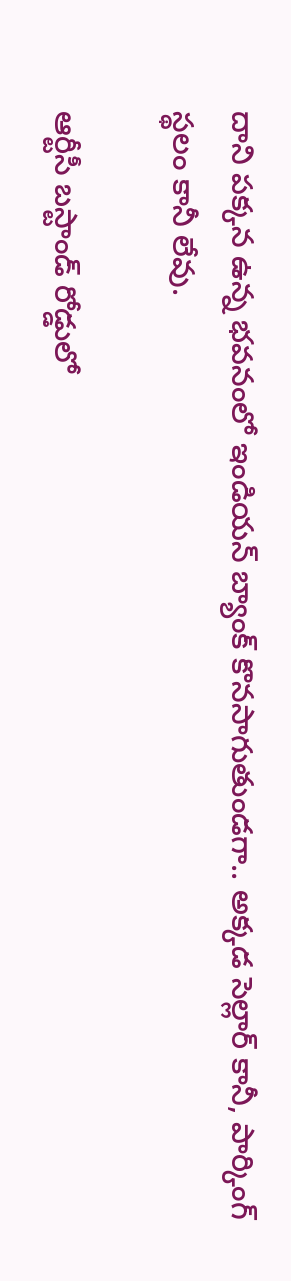దాని పక్కన ఉన్న భవనంలో ఇండియన్‌ బ్యాంక్‌ కొనసాగుతుండగా.. అక్కడ సెల్లార్‌ కానీ, పార్కింగ్‌ స్థలం కానీ లేవు.

ఆర్టీసీ బస్టాండ్‌ రోడ్డులో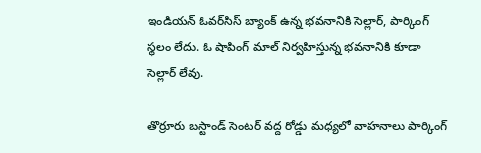ఇండియన్‌ ఓవర్‌సిస్‌ బ్యాంక్‌ ఉన్న భవనానికి సెల్లార్‌, పార్కింగ్‌ స్థలం లేదు. ఓ షాపింగ్‌ మాల్‌ నిర్వహిస్తున్న భవనానికి కూడా సెల్లార్‌ లేవు.

తొర్రూరు బస్టాండ్‌ సెంటర్‌ వద్ద రోడ్డు మధ్యలో వాహనాలు పార్కింగ్‌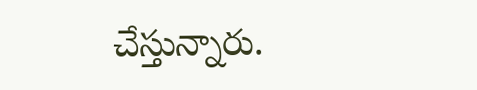చేస్తున్నారు.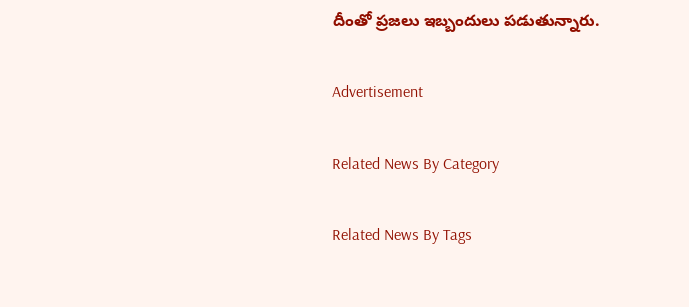దీంతో ప్రజలు ఇబ్బందులు పడుతున్నారు.

Advertisement

Related News By Category

Related News By Tags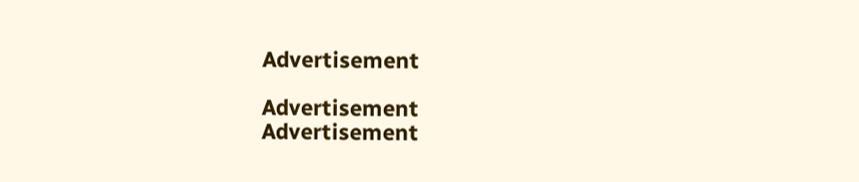Advertisement

Advertisement
Advertisement